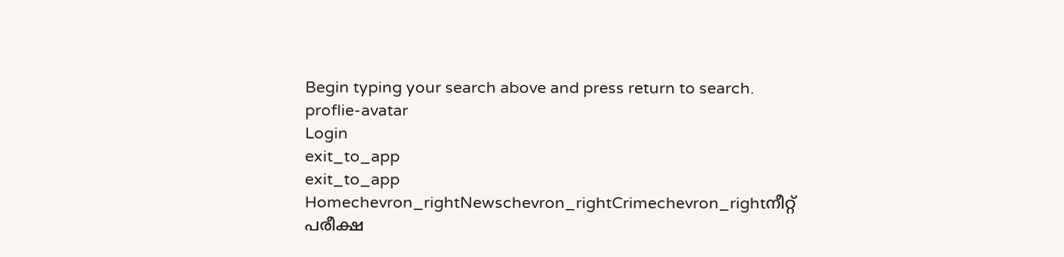Begin typing your search above and press return to search.
proflie-avatar
Login
exit_to_app
exit_to_app
Homechevron_rightNewschevron_rightCrimechevron_rightനീറ്റ് പരീക്ഷ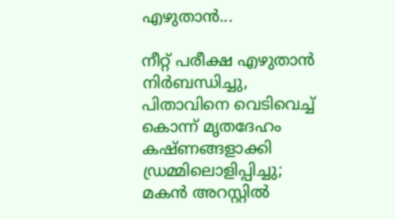എഴുതാൻ...

നീറ്റ് പരീക്ഷ എഴുതാൻ നിർബന്ധിച്ചു, പിതാവിനെ വെടിവെച്ച് കൊന്ന് മൃതദേഹം കഷ്ണങ്ങളാക്കി ഡ്രമ്മിലൊളിപ്പിച്ചു; മകൻ അറസ്റ്റിൽ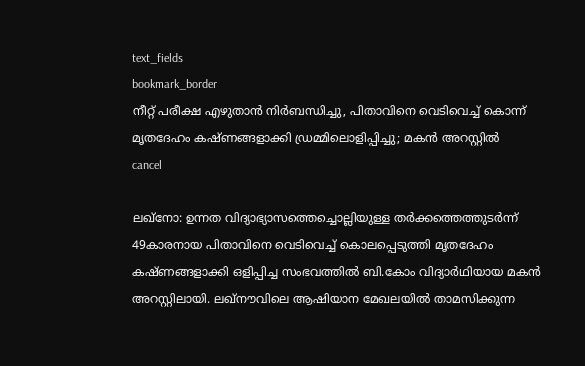text_fields
bookmark_border
നീറ്റ് പരീക്ഷ എഴുതാൻ നിർബന്ധിച്ചു, പിതാവിനെ വെടിവെച്ച് കൊന്ന് മൃതദേഹം കഷ്ണങ്ങളാക്കി ഡ്രമ്മിലൊളിപ്പിച്ചു; മകൻ അറസ്റ്റിൽ
cancel

ലഖ്‌നോ: ഉന്നത വിദ്യാഭ്യാസത്തെച്ചൊല്ലിയുള്ള തർക്കത്തെത്തുടർന്ന് 49കാരനായ പിതാവിനെ വെടിവെച്ച് കൊലപ്പെടുത്തി മൃതദേഹം കഷ്ണങ്ങളാക്കി ഒളിപ്പിച്ച സംഭവത്തിൽ ബി.കോം വിദ്യാർഥിയായ മകൻ അറസ്റ്റിലായി. ലഖ്‌നൗവിലെ ആഷിയാന മേഖലയിൽ താമസിക്കുന്ന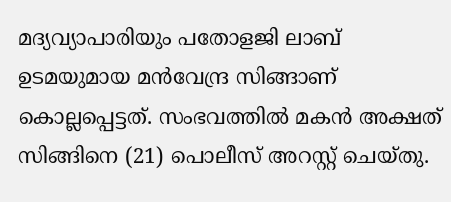മദ്യവ്യാപാരിയും പതോളജി ലാബ് ഉടമയുമായ മൻവേന്ദ്ര സിങ്ങാണ് കൊല്ലപ്പെട്ടത്. സംഭവത്തിൽ മകൻ അക്ഷത് സിങ്ങിനെ (21) പൊലീസ് അറസ്റ്റ് ചെയ്തു.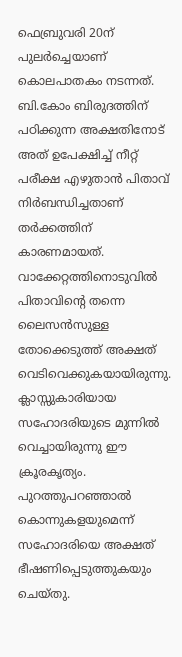ഫെബ്രുവരി 20ന് പുലർച്ചെയാണ് കൊലപാതകം നടന്നത്. ബി.കോം ബിരുദത്തിന് പഠിക്കുന്ന അക്ഷതിനോട് അത് ഉപേക്ഷിച്ച് നീറ്റ് പരീക്ഷ എഴുതാൻ പിതാവ് നിർബന്ധിച്ചതാണ് തർക്കത്തിന് കാരണമായത്. വാക്കേറ്റത്തിനൊടുവിൽ പിതാവിന്റെ തന്നെ ലൈസൻസുള്ള തോക്കെടുത്ത് അക്ഷത് വെടിവെക്കുകയായിരുന്നു. ക്ലാസ്സുകാരിയായ സഹോദരിയുടെ മുന്നിൽ വെച്ചായിരുന്നു ഈ ക്രൂരകൃത്യം. പുറത്തുപറഞ്ഞാൽ കൊന്നുകളയുമെന്ന് സഹോദരിയെ അക്ഷത് ഭീഷണിപ്പെടുത്തുകയും ചെയ്തു.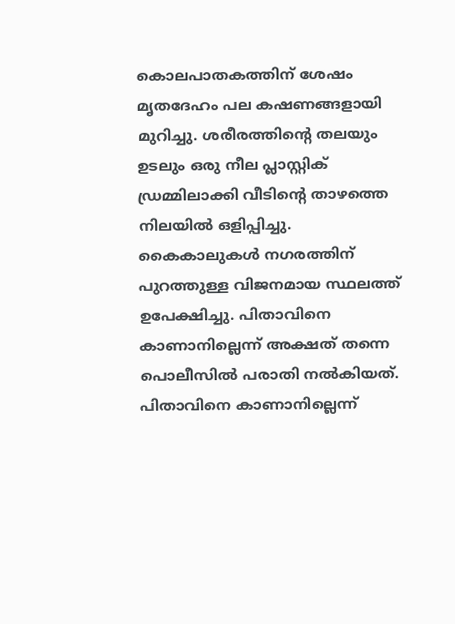കൊലപാതകത്തിന് ശേഷം മൃതദേഹം പല കഷണങ്ങളായി മുറിച്ചു. ശരീരത്തിന്റെ തലയും ഉടലും ഒരു നീല പ്ലാസ്റ്റിക് ഡ്രമ്മിലാക്കി വീടിന്റെ താഴത്തെ നിലയിൽ ഒളിപ്പിച്ചു. കൈകാലുകൾ നഗരത്തിന് പുറത്തുള്ള വിജനമായ സ്ഥലത്ത് ഉപേക്ഷിച്ചു. പിതാവിനെ കാണാനില്ലെന്ന് അക്ഷത് തന്നെ പൊലീസിൽ പരാതി നൽകിയത്. പിതാവിനെ കാണാനില്ലെന്ന്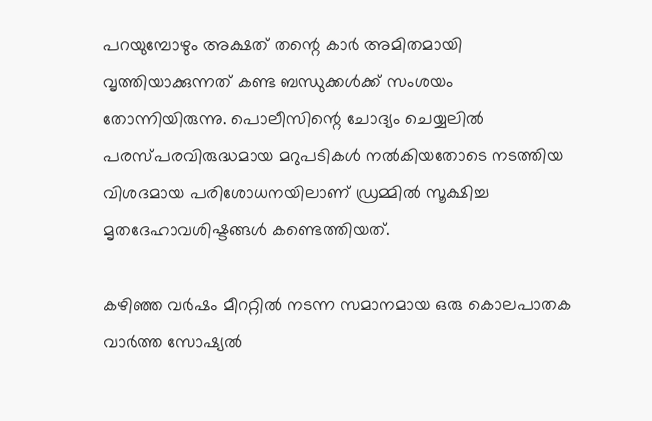പറയുമ്പോഴും അക്ഷത് തന്റെ കാർ അമിതമായി വൃത്തിയാക്കുന്നത് കണ്ട ബന്ധുക്കൾക്ക് സംശയം തോന്നിയിരുന്നു. പൊലീസിന്റെ ചോദ്യം ചെയ്യലിൽ പരസ്പരവിരുദ്ധമായ മറുപടികൾ നൽകിയതോടെ നടത്തിയ വിശദമായ പരിശോധനയിലാണ് ഡ്രമ്മിൽ സൂക്ഷിച്ച മൃതദേഹാവശിഷ്ടങ്ങൾ കണ്ടെത്തിയത്.

കഴിഞ്ഞ വർഷം മീററ്റിൽ നടന്ന സമാനമായ ഒരു കൊലപാതക വാർത്ത സോഷ്യൽ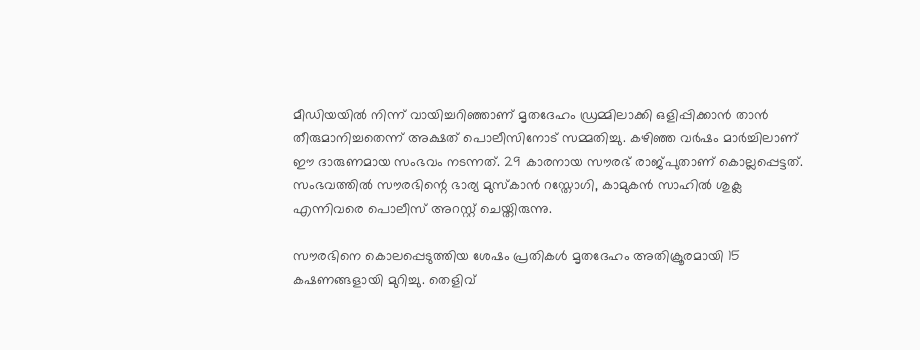മീഡിയയിൽ നിന്ന് വായിച്ചറിഞ്ഞാണ് മൃതദേഹം ഡ്രമ്മിലാക്കി ഒളിപ്പിക്കാൻ താൻ തീരുമാനിച്ചതെന്ന് അക്ഷത് പൊലീസിനോട് സമ്മതിച്ചു. കഴിഞ്ഞ വർഷം മാർച്ചിലാണ് ഈ ദാരുണമായ സംഭവം നടന്നത്. 29 കാരനായ സൗരഭ് രാജ്‌പുതാണ് കൊല്ലപ്പെട്ടത്. സംഭവത്തിൽ സൗരഭിന്റെ ഭാര്യ മുസ്കാൻ റസ്തോഗി, കാമുകൻ സാഹിൽ ശുക്ല എന്നിവരെ പൊലീസ് അറസ്റ്റ് ചെയ്തിരുന്നു.

സൗരഭിനെ കൊലപ്പെടുത്തിയ ശേഷം പ്രതികൾ മൃതദേഹം അതിക്രൂരമായി 15 കഷണങ്ങളായി മുറിച്ചു. തെളിവ്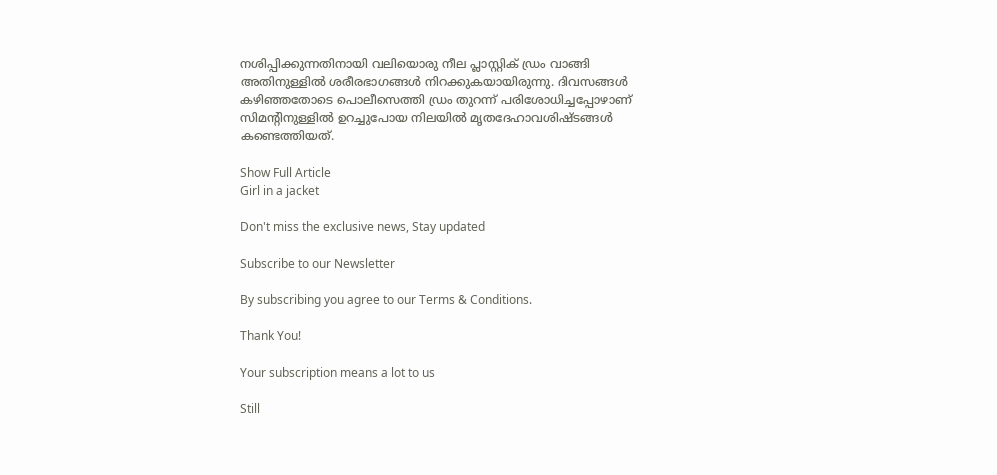നശിപ്പിക്കുന്നതിനായി വലിയൊരു നീല പ്ലാസ്റ്റിക് ഡ്രം വാങ്ങി അതിനുള്ളിൽ ശരീരഭാഗങ്ങൾ നിറക്കുകയായിരുന്നു. ദിവസങ്ങൾ കഴിഞ്ഞതോടെ പൊലീസെത്തി ഡ്രം തുറന്ന് പരിശോധിച്ചപ്പോഴാണ് സിമന്റിനുള്ളിൽ ഉറച്ചുപോയ നിലയിൽ മൃതദേഹാവശിഷ്ടങ്ങൾ കണ്ടെത്തിയത്.

Show Full Article
Girl in a jacket

Don't miss the exclusive news, Stay updated

Subscribe to our Newsletter

By subscribing you agree to our Terms & Conditions.

Thank You!

Your subscription means a lot to us

Still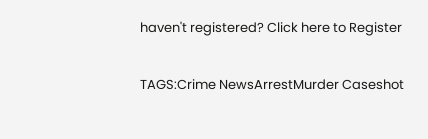haven't registered? Click here to Register

TAGS:Crime NewsArrestMurder Caseshot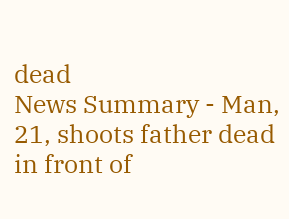dead
News Summary - Man, 21, shoots father dead in front of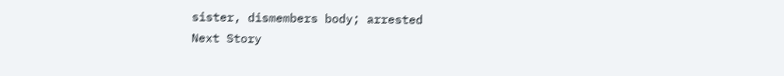sister, dismembers body; arrested
Next Story